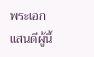พระเอกแสนดีผู้นี้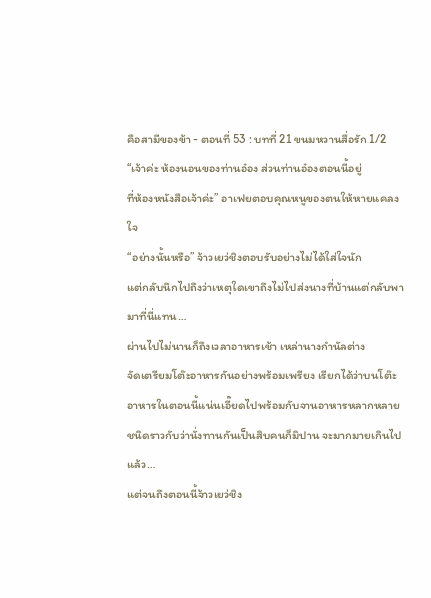คือสามีของข้า - ตอนที่ 53 : บทที่ 21 ขนมหวานสื่อรัก 1/2
“เจ้าค่ะ ห้องนอนของท่านอ๋อง ส่วนท่านอ๋องตอนนี้อยู่
ที่ห้องหนังสือเจ้าค่ะ” อาเฟยตอบคุณหนูของตนให้หายแคลง
ใจ
“อย่างนั้นหรือ” จ้าวเยว่ชิงตอบรับอย่างไม่ได้ใส่ใจนัก
แต่กลับนึกไปถึงว่าเหตุใดเขาถึงไม่ไปส่งนางที่บ้านแต่กลับพา
มาที่นี่แทน…
ผ่านไปไม่นานก็ถึงเวลาอาหารเช้า เหล่านางกำนัลต่าง
จัดเตรียมโต๊ะอาหารกันอย่างพร้อมเพรียง เรียกได้ว่าบนโต๊ะ
อาหารในตอนนี้แน่นเอี๊ยดไปพร้อมกับจานอาหารหลากหลาย
ชนิดราวกับว่านั่งทานกันเป็นสิบคนก็มิปาน จะมากมายเกินไป
แล้ว…
แต่จนถึงตอนนี้จ้าวเยว่ชิง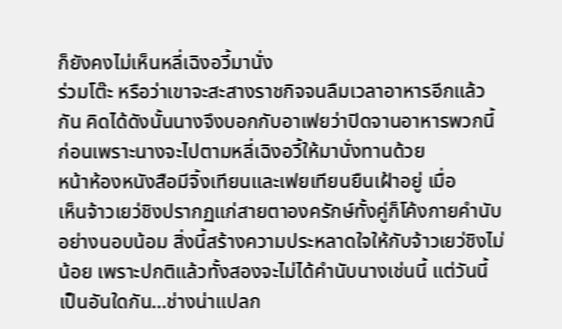ก็ยังคงไม่เห็นหลี่เฉิงอวี้มานั่ง
ร่วมโต๊ะ หรือว่าเขาจะสะสางราชกิจจนลืมเวลาอาหารอีกแล้ว
กัน คิดได้ดังนั้นนางจึงบอกกับอาเฟยว่าปิดจานอาหารพวกนี้
ก่อนเพราะนางจะไปตามหลี่เฉิงอวี้ให้มานั่งทานด้วย
หน้าห้องหนังสือมีจิ้งเทียนและเฟยเทียนยืนเฝ้าอยู่ เมื่อ
เห็นจ้าวเยว่ชิงปรากฏแก่สายตาองครักษ์ทั้งคู่ก็โค้งกายคำนับ
อย่างนอบน้อม สิ่งนี้สร้างความประหลาดใจให้กับจ้าวเยว่ชิงไม่
น้อย เพราะปกติแล้วทั้งสองจะไม่ได้คำนับนางเช่นนี้ แต่วันนี้
เป็นอันใดกัน…ช่างน่าแปลก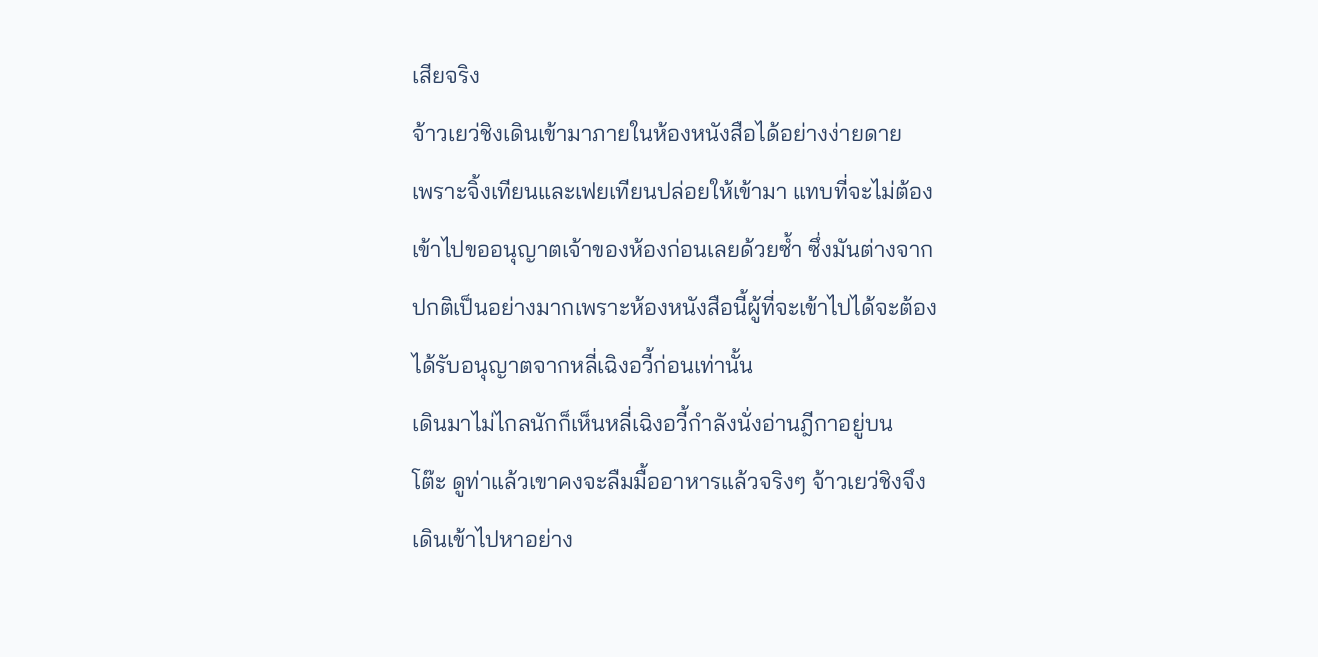เสียจริง
จ้าวเยว่ชิงเดินเข้ามาภายในห้องหนังสือได้อย่างง่ายดาย
เพราะจิ้งเทียนและเฟยเทียนปล่อยให้เข้ามา แทบที่จะไม่ต้อง
เข้าไปขออนุญาตเจ้าของห้องก่อนเลยด้วยซ้ำ ซึ่งมันต่างจาก
ปกติเป็นอย่างมากเพราะห้องหนังสือนี้ผู้ที่จะเข้าไปได้จะต้อง
ได้รับอนุญาตจากหลี่เฉิงอวี้ก่อนเท่านั้น
เดินมาไม่ไกลนักก็เห็นหลี่เฉิงอวี้กำลังนั่งอ่านฎีกาอยู่บน
โต๊ะ ดูท่าแล้วเขาคงจะลืมมื้ออาหารแล้วจริงๆ จ้าวเยว่ชิงจึง
เดินเข้าไปหาอย่าง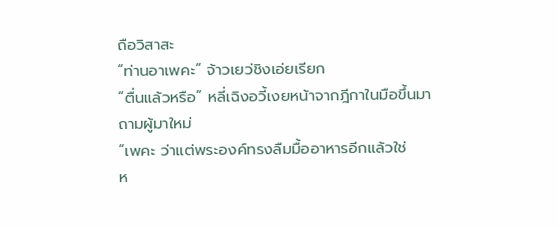ถือวิสาสะ
“ท่านอาเพคะ” จ้าวเยว่ชิงเอ่ยเรียก
“ตื่นแล้วหรือ” หลี่เฉิงอวี้เงยหน้าจากฎีกาในมือขึ้นมา
ถามผู้มาใหม่
“เพคะ ว่าแต่พระองค์ทรงลืมมื้ออาหารอีกแล้วใช่
ห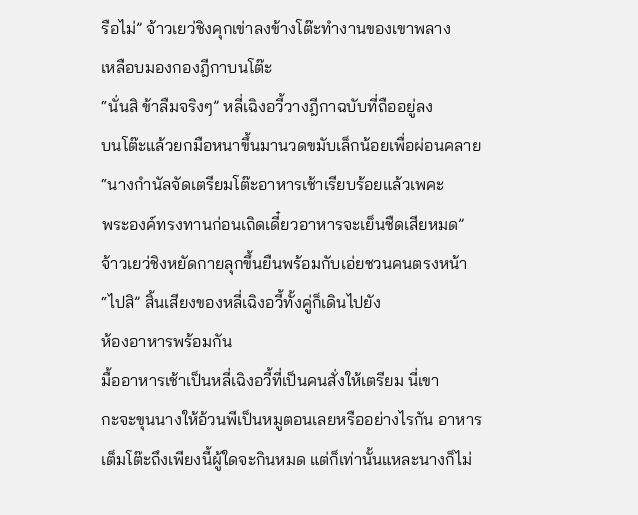รือไม่” จ้าวเยว่ชิงคุกเข่าลงข้างโต๊ะทำงานของเขาพลาง
เหลือบมองกองฎีกาบนโต๊ะ
“นั่นสิ ข้าลืมจริงๆ” หลี่เฉิงอวี้วางฎีกาฉบับที่ถืออยู่ลง
บนโต๊ะแล้วยกมือหนาขึ้นมานวดขมับเล็กน้อยเพื่อผ่อนคลาย
“นางกำนัลจัดเตรียมโต๊ะอาหารเช้าเรียบร้อยแล้วเพคะ
พระองค์ทรงทานก่อนเถิดเดี๋ยวอาหารจะเย็นชืดเสียหมด”
จ้าวเยว่ชิงหยัดกายลุกขึ้นยืนพร้อมกับเอ่ยชวนคนตรงหน้า
“ไปสิ” สิ้นเสียงของหลี่เฉิงอวี้ทั้งคู่ก็เดินไปยัง
ห้องอาหารพร้อมกัน
มื้ออาหารเช้าเป็นหลี่เฉิงอวี้ที่เป็นคนสั่งให้เตรียม นี่เขา
กะจะขุนนางให้อ้วนพีเป็นหมูตอนเลยหรืออย่างไรกัน อาหาร
เต็มโต๊ะถึงเพียงนี้ผู้ใดจะกินหมด แต่ก็เท่านั้นแหละนางก็ไม่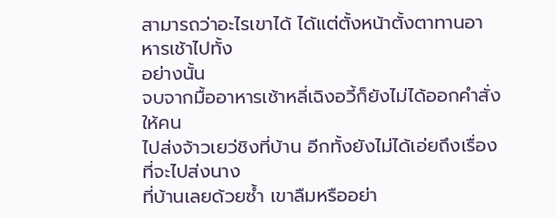สามารถว่าอะไรเขาได้ ได้แต่ตั้งหน้าตั้งตาทานอาหารเช้าไปทั้ง
อย่างนั้น
จบจากมื้ออาหารเช้าหลี่เฉิงอวี้ก็ยังไม่ได้ออกคำสั่งให้คน
ไปส่งจ้าวเยว่ชิงที่บ้าน อีกทั้งยังไม่ได้เอ่ยถึงเรื่องที่จะไปส่งนาง
ที่บ้านเลยด้วยซ้ำ เขาลืมหรืออย่า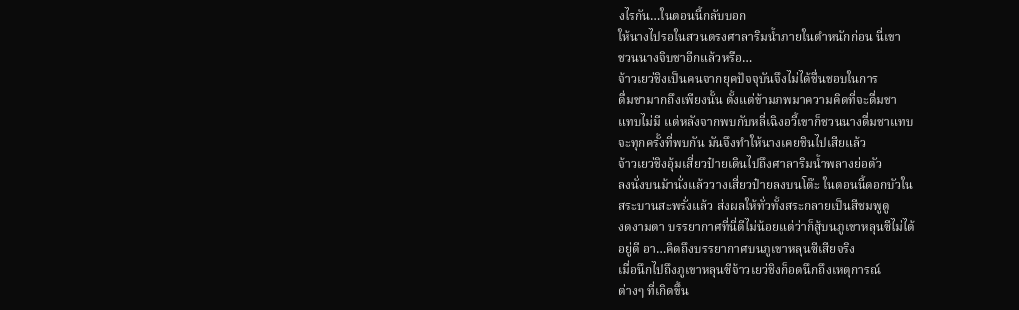งไรกัน…ในตอนนี้กลับบอก
ให้นางไปรอในสวนตรงศาลาริมน้ำภายในตำหนักก่อน นี่เขา
ชวนนางจิบชาอีกแล้วหรือ…
จ้าวเยว่ชิงเป็นคนจากยุคปัจจุบันจึงไม่ได้ชื่นชอบในการ
ดื่มชามากถึงเพียงนั้น ตั้งแต่ข้ามภพมาความคิดที่จะดื่มชา
แทบไม่มี แต่หลังจากพบกับหลี่เฉิงอวี้เขาก็ชวนนางดื่มชาแทบ
จะทุกครั้งที่พบกัน มันจึงทำให้นางเคยชินไปเสียแล้ว
จ้าวเยว่ชิงอุ้มเสี่ยวป๋ายเดินไปถึงศาลาริมน้ำพลางย่อตัว
ลงนั่งบนม้านั่งแล้ววางเสี่ยวป๋ายลงบนโต๊ะ ในตอนนี้ดอกบัวใน
สระบานสะพรั่งแล้ว ส่งผลให้ทั่วทั้งสระกลายเป็นสีชมพูดู
งดงามตา บรรยากาศที่นี่ดีไม่น้อยแต่ว่าก็สู้บนภูเขาหลุนซีไม่ได้
อยู่ดี อา…คิดถึงบรรยากาศบนภูเขาหลุนซีเสียจริง
เมื่อนึกไปถึงภูเขาหลุนซีจ้าวเยว่ชิงก็อดนึกถึงเหตุการณ์
ต่างๆ ที่เกิดขึ้น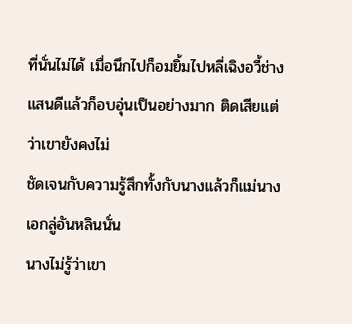ที่นั่นไม่ได้ เมื่อนึกไปก็อมยิ้มไปหลี่เฉิงอวี้ช่าง
แสนดีแล้วก็อบอุ่นเป็นอย่างมาก ติดเสียแต่ว่าเขายังคงไม่
ชัดเจนกับความรู้สึกทั้งกับนางแล้วก็แม่นางเอกลู่อันหลินนั่น
นางไม่รู้ว่าเขา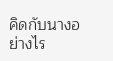คิดกับนางอย่างไร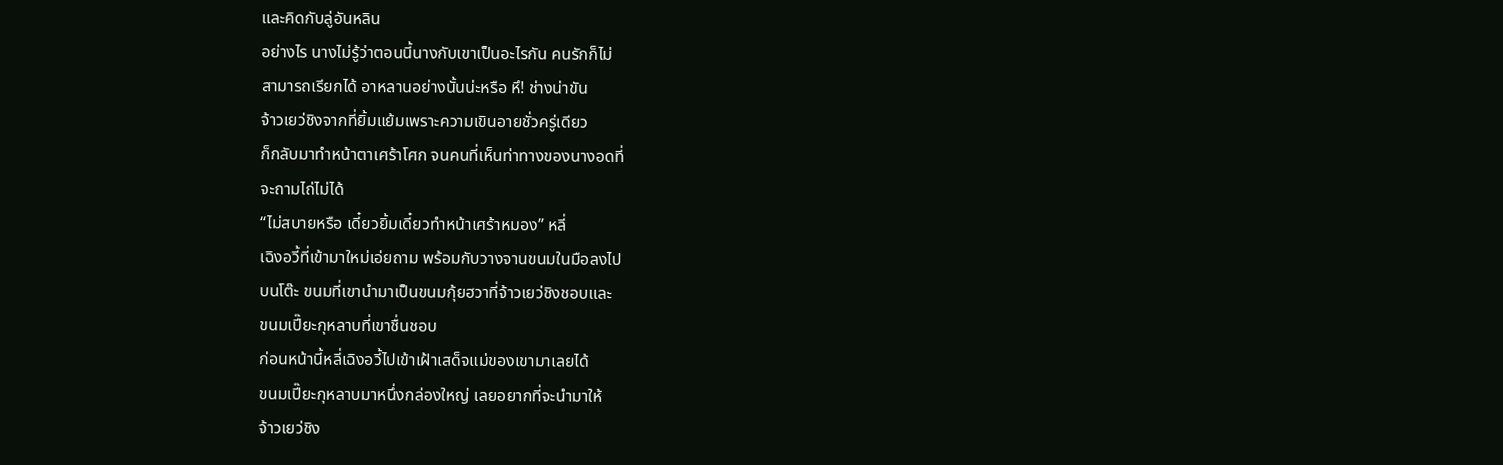และคิดกับลู่อันหลิน
อย่างไร นางไม่รู้ว่าตอนนี้นางกับเขาเป็นอะไรกัน คนรักก็ไม่
สามารถเรียกได้ อาหลานอย่างนั้นน่ะหรือ หึ! ช่างน่าขัน
จ้าวเยว่ชิงจากที่ยิ้มแย้มเพราะความเขินอายชั่วครู่เดียว
ก็กลับมาทำหน้าตาเศร้าโศก จนคนที่เห็นท่าทางของนางอดที่
จะถามไถ่ไม่ได้
“ไม่สบายหรือ เดี๋ยวยิ้มเดี๋ยวทำหน้าเศร้าหมอง” หลี่
เฉิงอวี้ที่เข้ามาใหม่เอ่ยถาม พร้อมกับวางจานขนมในมือลงไป
บนโต๊ะ ขนมที่เขานำมาเป็นขนมกุ้ยฮวาที่จ้าวเยว่ชิงชอบและ
ขนมเปี๊ยะกุหลาบที่เขาชื่นชอบ
ก่อนหน้านี้หลี่เฉิงอวี้ไปเข้าเฝ้าเสด็จแม่ของเขามาเลยได้
ขนมเปี๊ยะกุหลาบมาหนึ่งกล่องใหญ่ เลยอยากที่จะนำมาให้
จ้าวเยว่ชิง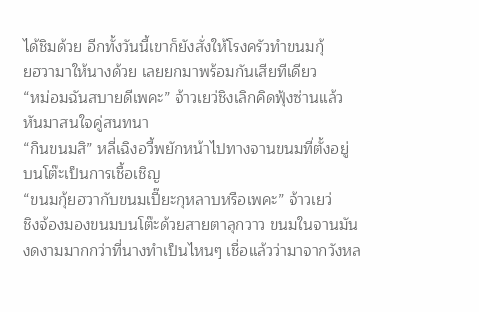ได้ชิมด้วย อีกทั้งวันนี้เขาก็ยังสั่งให้โรงครัวทำขนมกุ้
ยฮวามาให้นางด้วย เลยยกมาพร้อมกันเสียทีเดียว
“หม่อมฉันสบายดีเพคะ” จ้าวเยว่ชิงเลิกคิดฟุ้งซ่านแล้ว
หันมาสนใจคู่สนทนา
“กินขนมสิ” หลี่เฉิงอวี้พยักหน้าไปทางจานขนมที่ตั้งอยู่
บนโต๊ะเป็นการเชื้อเชิญ
“ขนมกุ้ยฮวากับขนมเปี๊ยะกุหลาบหรือเพคะ” จ้าวเยว่
ชิงจ้องมองขนมบนโต๊ะด้วยสายตาลุกวาว ขนมในจานมัน
งดงามมากกว่าที่นางทำเป็นไหนๆ เชื่อแล้วว่ามาจากวังหล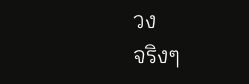วง
จริงๆ